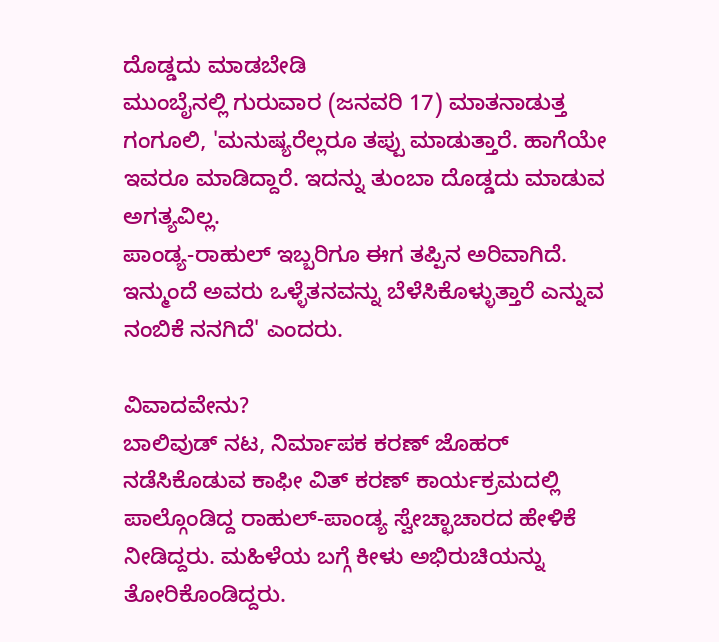ದೊಡ್ಡದು ಮಾಡಬೇಡಿ
ಮುಂಬೈನಲ್ಲಿ ಗುರುವಾರ (ಜನವರಿ 17) ಮಾತನಾಡುತ್ತ ಗಂಗೂಲಿ, 'ಮನುಷ್ಯರೆಲ್ಲರೂ ತಪ್ಪು ಮಾಡುತ್ತಾರೆ. ಹಾಗೆಯೇ ಇವರೂ ಮಾಡಿದ್ದಾರೆ. ಇದನ್ನು ತುಂಬಾ ದೊಡ್ಡದು ಮಾಡುವ ಅಗತ್ಯವಿಲ್ಲ.
ಪಾಂಡ್ಯ-ರಾಹುಲ್ ಇಬ್ಬರಿಗೂ ಈಗ ತಪ್ಪಿನ ಅರಿವಾಗಿದೆ. ಇನ್ಮುಂದೆ ಅವರು ಒಳ್ಳೆತನವನ್ನು ಬೆಳೆಸಿಕೊಳ್ಳುತ್ತಾರೆ ಎನ್ನುವ ನಂಬಿಕೆ ನನಗಿದೆ' ಎಂದರು.

ವಿವಾದವೇನು?
ಬಾಲಿವುಡ್ ನಟ, ನಿರ್ಮಾಪಕ ಕರಣ್ ಜೊಹರ್ ನಡೆಸಿಕೊಡುವ ಕಾಫೀ ವಿತ್ ಕರಣ್ ಕಾರ್ಯಕ್ರಮದಲ್ಲಿ ಪಾಲ್ಗೊಂಡಿದ್ದ ರಾಹುಲ್-ಪಾಂಡ್ಯ ಸ್ವೇಚ್ಛಾಚಾರದ ಹೇಳಿಕೆ ನೀಡಿದ್ದರು. ಮಹಿಳೆಯ ಬಗ್ಗೆ ಕೀಳು ಅಭಿರುಚಿಯನ್ನು ತೋರಿಕೊಂಡಿದ್ದರು.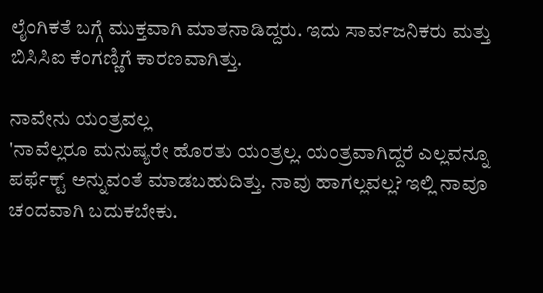ಲೈಂಗಿಕತೆ ಬಗ್ಗೆ ಮುಕ್ತವಾಗಿ ಮಾತನಾಡಿದ್ದರು. ಇದು ಸಾರ್ವಜನಿಕರು ಮತ್ತು ಬಿಸಿಸಿಐ ಕೆಂಗಣ್ಣಿಗೆ ಕಾರಣವಾಗಿತ್ತು.

ನಾವೇನು ಯಂತ್ರವಲ್ಲ
'ನಾವೆಲ್ಲರೂ ಮನುಷ್ಯರೇ ಹೊರತು ಯಂತ್ರಲ್ಲ. ಯಂತ್ರವಾಗಿದ್ದರೆ ಎಲ್ಲವನ್ನೂ ಪರ್ಫೆಕ್ಟ್ ಅನ್ನುವಂತೆ ಮಾಡಬಹುದಿತ್ತು. ನಾವು ಹಾಗಲ್ಲವಲ್ಲ? ಇಲ್ಲಿ ನಾವೂ ಚಂದವಾಗಿ ಬದುಕಬೇಕು.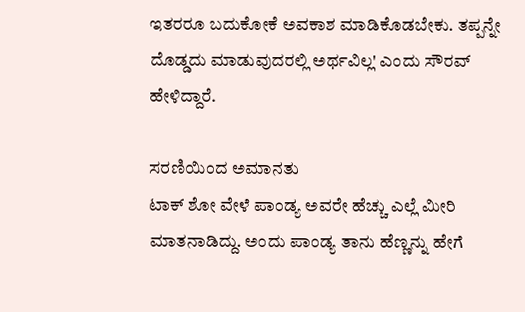ಇತರರೂ ಬದುಕೋಕೆ ಅವಕಾಶ ಮಾಡಿಕೊಡಬೇಕು. ತಪ್ಪನ್ನೇ ದೊಡ್ಡದು ಮಾಡುವುದರಲ್ಲಿ ಅರ್ಥವಿಲ್ಲ' ಎಂದು ಸೌರವ್ ಹೇಳಿದ್ದಾರೆ.

ಸರಣಿಯಿಂದ ಅಮಾನತು
ಟಾಕ್ ಶೋ ವೇಳೆ ಪಾಂಡ್ಯ ಅವರೇ ಹೆಚ್ಚು ಎಲ್ಲೆ ಮೀರಿ ಮಾತನಾಡಿದ್ದು. ಅಂದು ಪಾಂಡ್ಯ ತಾನು ಹೆಣ್ಣನ್ನು ಹೇಗೆ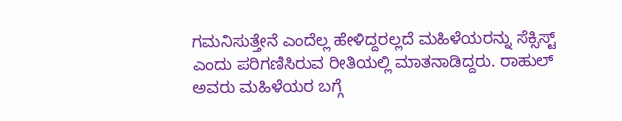ಗಮನಿಸುತ್ತೇನೆ ಎಂದೆಲ್ಲ ಹೇಳಿದ್ದರಲ್ಲದೆ ಮಹಿಳೆಯರನ್ನು ಸೆಕ್ಸಿಸ್ಟ್ ಎಂದು ಪರಿಗಣಿಸಿರುವ ರೀತಿಯಲ್ಲಿ ಮಾತನಾಡಿದ್ದರು. ರಾಹುಲ್ ಅವರು ಮಹಿಳೆಯರ ಬಗ್ಗೆ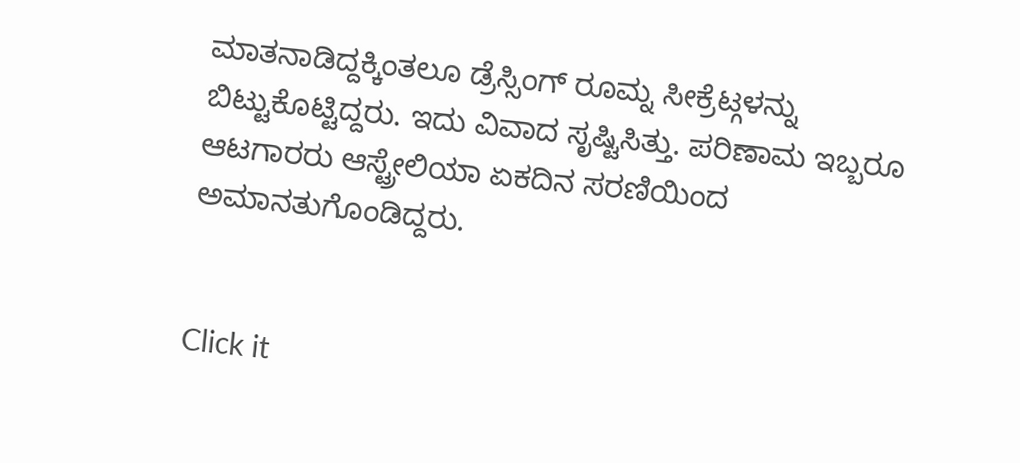ಮಾತನಾಡಿದ್ದಕ್ಕಿಂತಲೂ ಡ್ರೆಸ್ಸಿಂಗ್ ರೂಮ್ನ ಸೀಕ್ರೆಟ್ಗಳನ್ನು ಬಿಟ್ಟುಕೊಟ್ಟಿದ್ದರು. ಇದು ವಿವಾದ ಸೃಷ್ಟಿಸಿತ್ತು. ಪರಿಣಾಮ ಇಬ್ಬರೂ ಆಟಗಾರರು ಆಸ್ಟ್ರೇಲಿಯಾ ಏಕದಿನ ಸರಣಿಯಿಂದ ಅಮಾನತುಗೊಂಡಿದ್ದರು.


Click it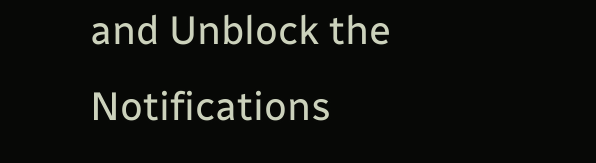and Unblock the Notifications